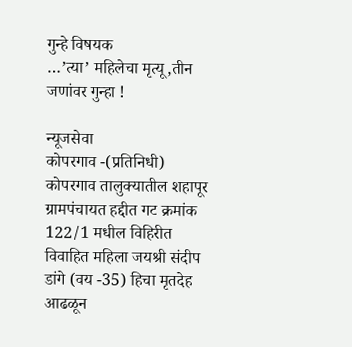गुन्हे विषयक
…’त्या’ महिलेचा मृत्यू,तीन जणांवर गुन्हा !

न्यूजसेवा
कोपरगाव -(प्रतिनिधी)
कोपरगाव तालुक्यातील शहापूर ग्रामपंचायत हद्दीत गट क्रमांक 122/1 मधील विहिरीत विवाहित महिला जयश्री संदीप डांगे (वय -35) हिचा मृतदेह आढळून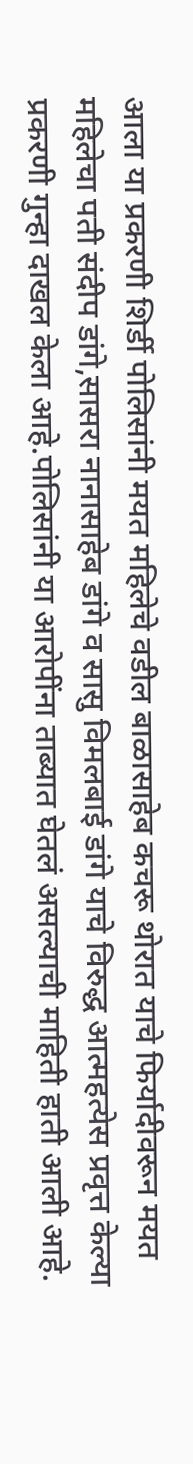आला या प्रकरणी शिर्डी पोलिसांनी मयत महिलेचे वडील बाळासाहेब कचरू थोरात याचे फिर्यादीवरून मयत महिलेचा पती संदीप डांगे,सासरा नानासाहेब डांगे व सासु विमलबाई डांगे याचे विरुद्ध आत्महत्येस प्रवृत्त केल्या प्रकरणी गुन्हा दाखल केला आहे.पोलिसांनी या आरोपींना ताब्यात घेतलं असल्याची माहिती हाती आली आहे.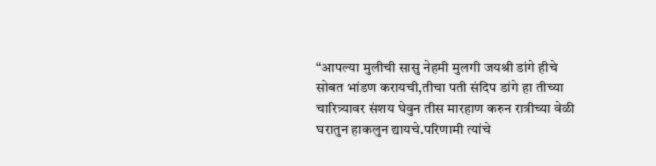“आपल्या मुलीची सासु नेहमी मुलगी जयश्री डांगे हीचे सोबत भांडण करायची,तीचा पती संदिप डांगे हा तीच्या चारित्र्यावर संशय घेवुन तीस मारहाण करुन रात्रीच्या वेळी घरातुन हाकलुन द्यायचे.परिणामी त्यांचे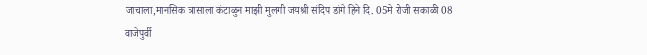जाचाला,मानसिक त्रासाला कंटाळुन माझी मुलगी जयश्री संदिप डांगे हिने दि. 05मे रोजी सकाळी 08 वाजेपुर्वी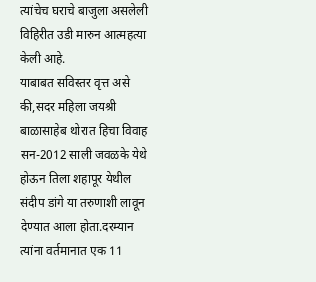त्यांचेच घराचे बाजुला असलेली विहिरीत उडी मारुन आत्महत्या केली आहे.
याबाबत सविस्तर वृत्त असे की,सदर महिला जयश्री बाळासाहेब थोरात हिचा विवाह सन-2012 साली जवळके येथे होऊन तिला शहापूर येथील संदीप डांगे या तरुणाशी लावून देण्यात आला होता.दरम्यान त्यांना वर्तमानात एक 11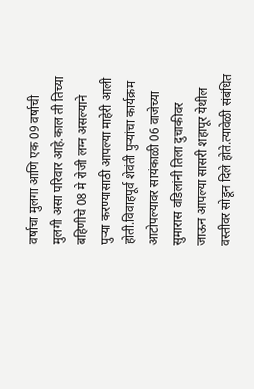वर्षाचा मुलगा आणि एक 09 वर्षाची मुलगी असा परिवार आहे.काल ती तिच्या बहिणीचे 08 मे रोजी लग्न असल्याने पुऱ्या करण्यासाठी आपल्या माहेरी आली होती.विवाहपूर्व शेवंती पुऱ्यांचा कार्यक्रम आटोपल्यावर सायंकाळी 06 वाजेच्या सुमारास वडिलांनी तिला दुचाकीवर जाऊन आपल्या सासरी शहापूर येथील वस्तीवर सोडून दिले होते.त्यावेळी संबंधित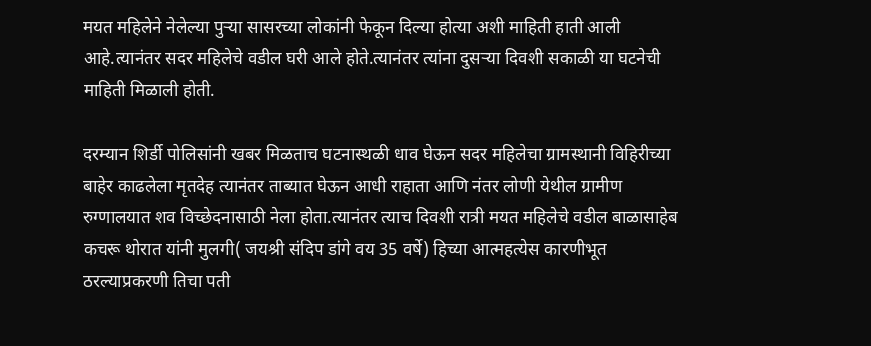मयत महिलेने नेलेल्या पुऱ्या सासरच्या लोकांनी फेकून दिल्या होत्या अशी माहिती हाती आली आहे.त्यानंतर सदर महिलेचे वडील घरी आले होते.त्यानंतर त्यांना दुसऱ्या दिवशी सकाळी या घटनेची माहिती मिळाली होती.

दरम्यान शिर्डी पोलिसांनी खबर मिळताच घटनास्थळी धाव घेऊन सदर महिलेचा ग्रामस्थानी विहिरीच्या बाहेर काढलेला मृतदेह त्यानंतर ताब्यात घेऊन आधी राहाता आणि नंतर लोणी येथील ग्रामीण रुग्णालयात शव विच्छेदनासाठी नेला होता.त्यानंतर त्याच दिवशी रात्री मयत महिलेचे वडील बाळासाहेब कचरू थोरात यांनी मुलगी( जयश्री संदिप डांगे वय 35 वर्षे) हिच्या आत्महत्येस कारणीभूत ठरल्याप्रकरणी तिचा पती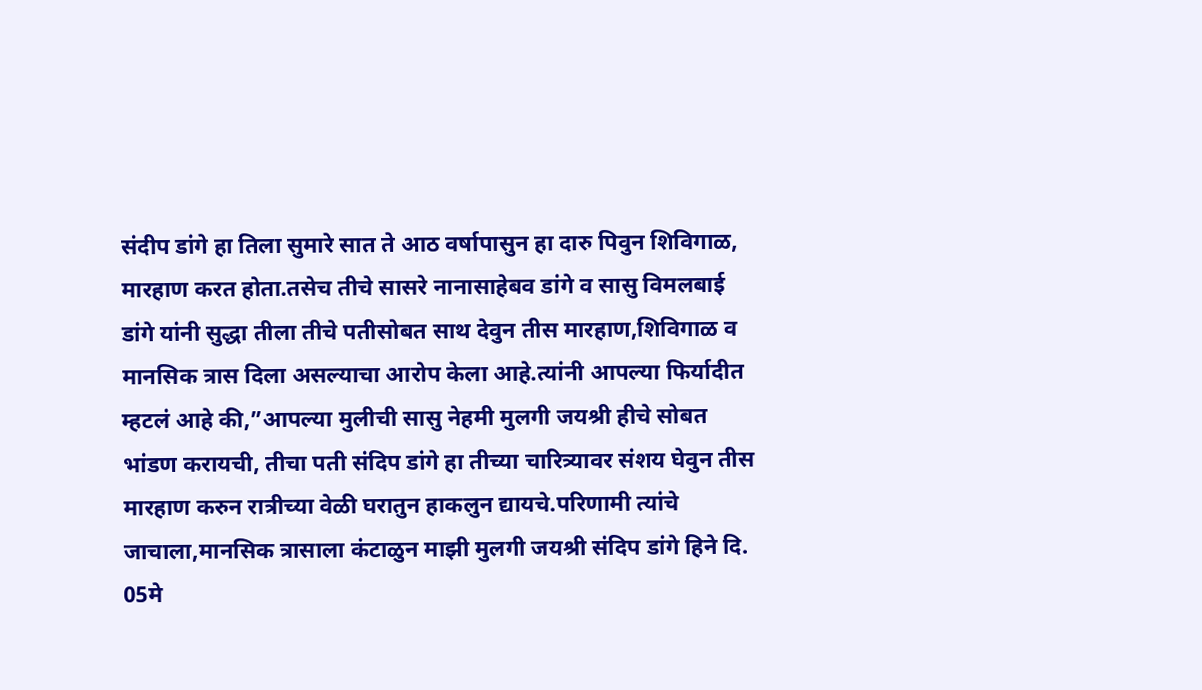संदीप डांगे हा तिला सुमारे सात ते आठ वर्षापासुन हा दारु पिवुन शिविगाळ, मारहाण करत होता.तसेच तीचे सासरे नानासाहेबव डांगे व सासु विमलबाई डांगे यांनी सुद्धा तीला तीचे पतीसोबत साथ देवुन तीस मारहाण,शिविगाळ व मानसिक त्रास दिला असल्याचा आरोप केला आहे.त्यांनी आपल्या फिर्यादीत म्हटलं आहे की,”आपल्या मुलीची सासु नेहमी मुलगी जयश्री हीचे सोबत भांडण करायची, तीचा पती संदिप डांगे हा तीच्या चारित्र्यावर संशय घेवुन तीस मारहाण करुन रात्रीच्या वेळी घरातुन हाकलुन द्यायचे.परिणामी त्यांचे जाचाला,मानसिक त्रासाला कंटाळुन माझी मुलगी जयश्री संदिप डांगे हिने दि. 05मे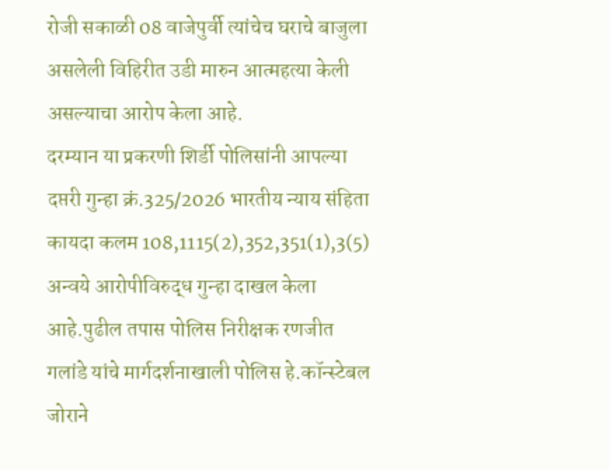रोजी सकाळी 08 वाजेपुर्वी त्यांचेच घराचे बाजुला असलेली विहिरीत उडी मारुन आत्महत्या केली असल्याचा आरोप केला आहे.
दरम्यान या प्रकरणी शिर्डी पोलिसांनी आपल्या दप्तरी गुन्हा क्रं.325/2026 भारतीय न्याय संहिता कायदा कलम 108,1115(2),352,351(1),3(5) अन्वये आरोपीविरुद्ध गुन्हा दाखल केला आहे.पुढील तपास पोलिस निरीक्षक रणजीत गलांडे यांचे मार्गदर्शनाखाली पोलिस हे.कॉन्स्टेबल जोराने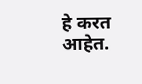हे करत आहेत.